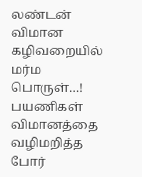லண்டன் விமான கழிவறையில் மர்ம பொருள்…! பயணிகள் விமானத்தை வழிமறித்த போர்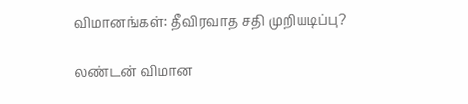விமானங்கள்: தீவிரவாத சதி முறியடிப்பு?

லண்டன் விமான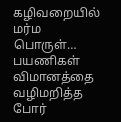கழிவறையில் மர்ம பொருள்… பயணிகள் விமானத்தை வழிமறித்த போர்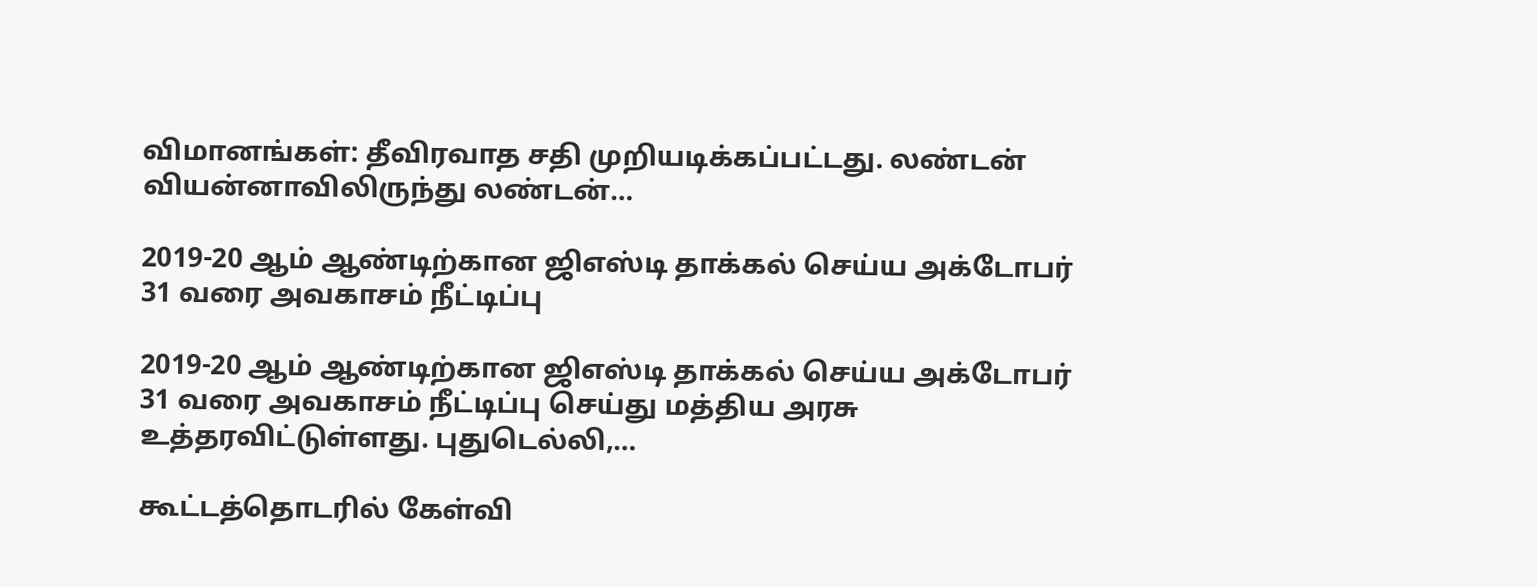விமானங்கள்: தீவிரவாத சதி முறியடிக்கப்பட்டது. லண்டன் வியன்னாவிலிருந்து லண்டன்…

2019-20 ஆம் ஆண்டிற்கான ஜிஎஸ்டி தாக்கல் செய்ய அக்டோபர் 31 வரை அவகாசம் நீட்டிப்பு

2019-20 ஆம் ஆண்டிற்கான ஜிஎஸ்டி தாக்கல் செய்ய அக்டோபர் 31 வரை அவகாசம் நீட்டிப்பு செய்து மத்திய அரசு உத்தரவிட்டுள்ளது. புதுடெல்லி,…

கூட்டத்தொடரில் கேள்வி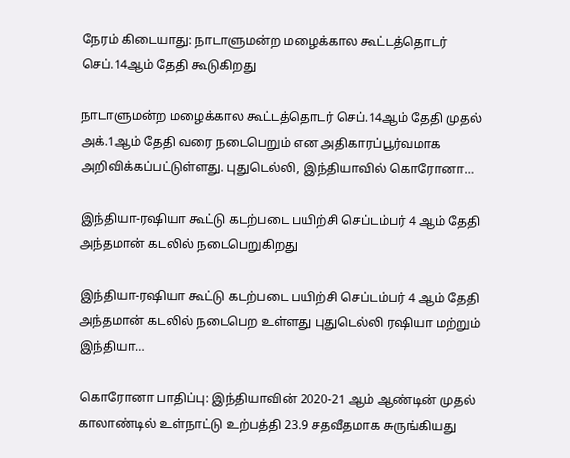நேரம் கிடையாது: நாடாளுமன்ற மழைக்கால கூட்டத்தொடர் செப்.14ஆம் தேதி கூடுகிறது

நாடாளுமன்ற மழைக்கால கூட்டத்தொடர் செப்.14ஆம் தேதி முதல் அக்.1ஆம் தேதி வரை நடைபெறும் என அதிகாரப்பூர்வமாக அறிவிக்கப்பட்டுள்ளது. புதுடெல்லி, இந்தியாவில் கொரோனா…

இந்தியா-ரஷியா கூட்டு கடற்படை பயிற்சி செப்டம்பர் 4 ஆம் தேதி அந்தமான் கடலில் நடைபெறுகிறது

இந்தியா-ரஷியா கூட்டு கடற்படை பயிற்சி செப்டம்பர் 4 ஆம் தேதி அந்தமான் கடலில் நடைபெற உள்ளது புதுடெல்லி ரஷியா மற்றும் இந்தியா…

கொரோனா பாதிப்பு: இந்தியாவின் 2020-21 ஆம் ஆண்டின் முதல் காலாண்டில் உள்நாட்டு உற்பத்தி 23.9 சதவீதமாக சுருங்கியது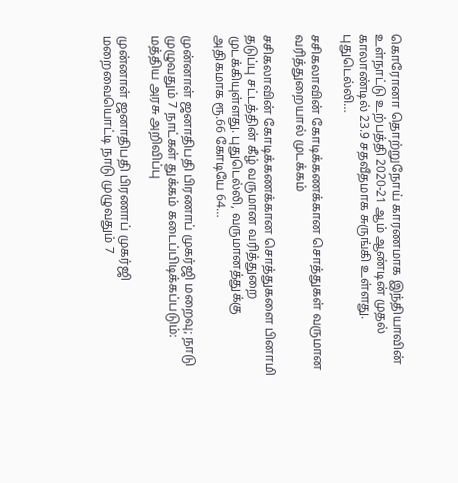கொரோனா தொற்றுநோய் காரணமாக இந்தியாவின் உள்நாட்டு உற்பத்தி 2020-21 ஆம் ஆண்டின் முதல் காலாண்டில் 23.9 சதவீதமாக சுருங்கி உள்ளது. புதுடெல்லி…

சசிகலாவின் கோடிக்கணக்கான சொத்துகள் வருமான வரித்துறையால் முடக்கம்

சசிகலாவின் கோடிக்கணக்கான சொத்துகளை பினாமி தடுப்பு சட்டத்தின் கீழ் வருமான வரித்துறை முடக்கியுள்ளது. புதுடெல்லி, வருமானத்துக்கு அதிகமாக ரூ.66 கோடியே 64…

முன்னாள் ஜனாதிபதி பிரணாப் முகர்ஜி மறைவு; நாடு முழுவதும் 7 நாட்கள் துக்கம் கடைப்பிடிக்கப்படும்: மத்திய அரசு அறிவிப்பு

முன்னாள் ஜனாதிபதி பிரணாப் முகர்ஜி மறைவையொட்டி நாடு முழுவதும் 7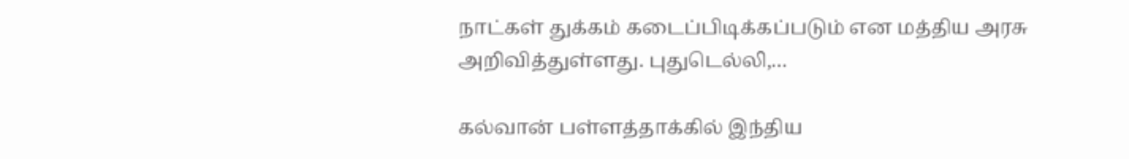நாட்கள் துக்கம் கடைப்பிடிக்கப்படும் என மத்திய அரசு அறிவித்துள்ளது. புதுடெல்லி,…

கல்வான் பள்ளத்தாக்கில் இந்திய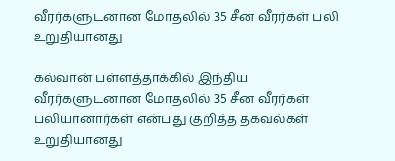வீரர்களுடனான மோதலில் 35 சீன வீரர்கள் பலி உறுதியானது

கல்வான் பள்ளத்தாக்கில் இந்திய வீரர்களுடனான மோதலில் 35 சீன வீரர்கள் பலியானார்கள் என்பது குறித்த தகவல்கள் உறுதியானது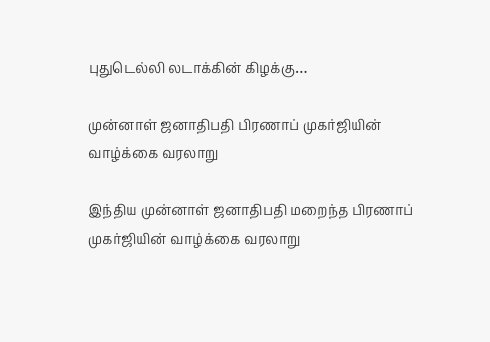புதுடெல்லி லடாக்கின் கிழக்கு…

முன்னாள் ஜனாதிபதி பிரணாப் முகர்ஜியின் வாழ்க்கை வரலாறு

இந்திய முன்னாள் ஜனாதிபதி மறைந்த பிரணாப் முகர்ஜியின் வாழ்க்கை வரலாறு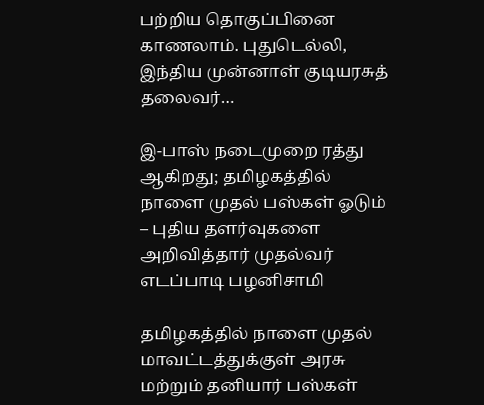பற்றிய தொகுப்பினை காணலாம். புதுடெல்லி, இந்திய முன்னாள் குடியரசுத் தலைவர்…

இ-பாஸ் நடைமுறை ரத்து ஆகிறது; தமிழகத்தில் நாளை முதல் பஸ்கள் ஓடும் – புதிய தளர்வுகளை அறிவித்தார் முதல்வர் எடப்பாடி பழனிசாமி

தமிழகத்தில் நாளை முதல் மாவட்டத்துக்குள் அரசு மற்றும் தனியார் பஸ்கள்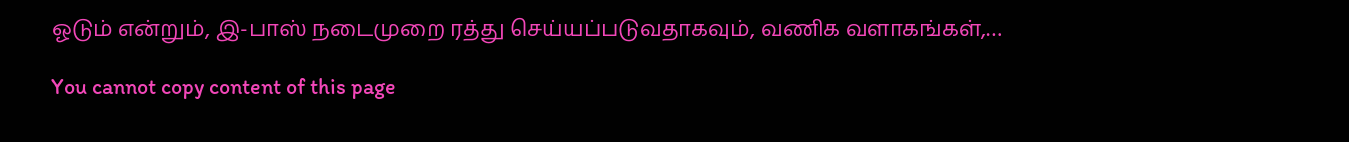ஓடும் என்றும், இ-பாஸ் நடைமுறை ரத்து செய்யப்படுவதாகவும், வணிக வளாகங்கள்,…

You cannot copy content of this page